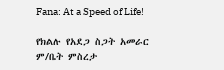Fana: At a Speed of Life!

የክልሉ የአደጋ ስጋት አመራር ም/ቤት ምስረታ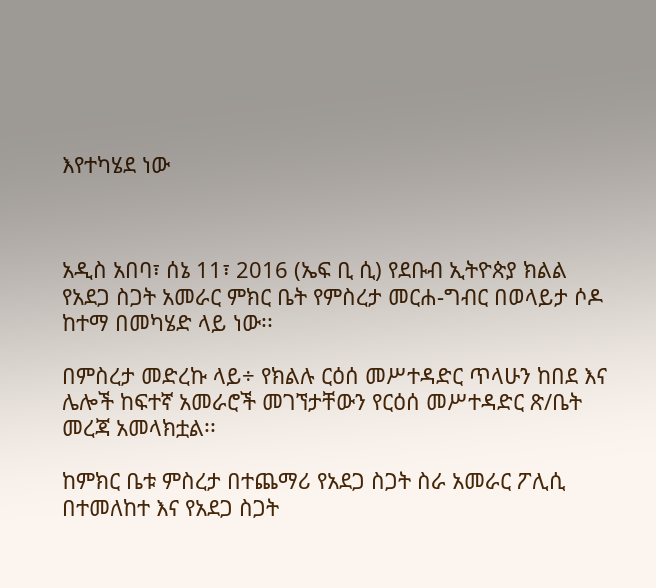እየተካሄደ ነው



አዲስ አበባ፣ ሰኔ 11፣ 2016 (ኤፍ ቢ ሲ) የደቡብ ኢትዮጵያ ክልል የአደጋ ስጋት አመራር ምክር ቤት የምስረታ መርሐ-ግብር በወላይታ ሶዶ ከተማ በመካሄድ ላይ ነው፡፡

በምስረታ መድረኩ ላይ÷ የክልሉ ርዕሰ መሥተዳድር ጥላሁን ከበደ እና ሌሎች ከፍተኛ አመራሮች መገኘታቸውን የርዕሰ መሥተዳድር ጽ/ቤት መረጃ አመላክቷል፡፡

ከምክር ቤቱ ምስረታ በተጨማሪ የአደጋ ስጋት ስራ አመራር ፖሊሲ በተመለከተ እና የአደጋ ስጋት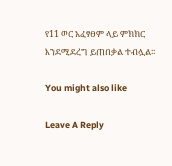የ11 ወር አፈፃፀም ላይ ምክክር እንደሚደረግ ይጠበቃል ተብሏል፡፡

You might also like

Leave A Reply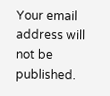Your email address will not be published.